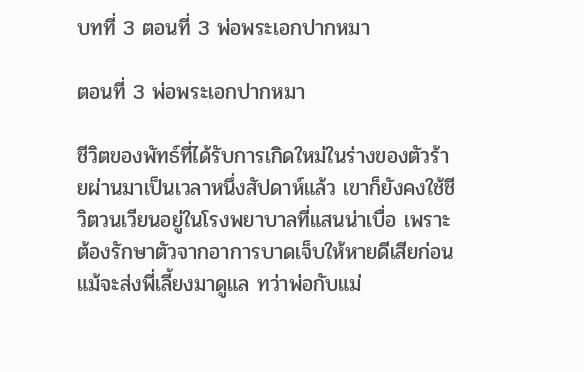บทที่ 3 ตอนที่ 3 พ่อพระเอกปากหมา

ตอนที่ 3 พ่อพระเอกปากหมา

ชีวิตของพัทธ์ที่ได้รับการเกิดใหม่ในร่างของตัวร้ายผ่านมาเป็นเวลาหนึ่งสัปดาห์แล้ว เขาก็ยังคงใช้ชีวิตวนเวียนอยู่ในโรงพยาบาลที่แสนน่าเบื่อ เพราะต้องรักษาตัวจากอาการบาดเจ็บให้หายดีเสียก่อน แม้จะส่งพี่เลี้ยงมาดูแล ทว่าพ่อกับแม่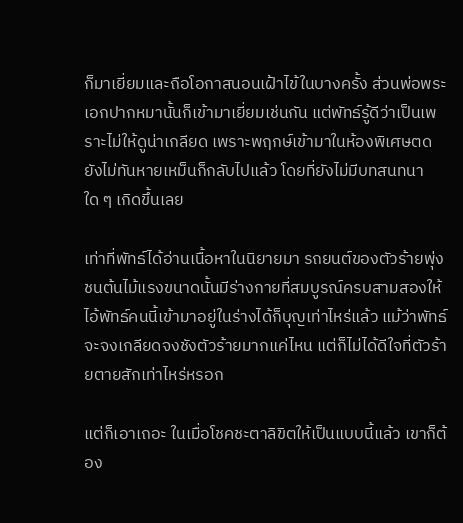ก็มาเยี่ยมและถือโอกาสนอนเฝ้าไข้ในบางครั้ง ส่วนพ่อพระเอกปากหมานั้นก็เข้ามาเยี่ยมเช่นกัน แต่พัทธ์รู้ดีว่าเป็นเพราะไม่ให้ดูน่าเกลียด เพราะพฤกษ์เข้ามาในห้องพิเศษตดยังไม่ทันหายเหม็นก็กลับไปแล้ว โดยที่ยังไม่มีบทสนทนาใด ๆ เกิดขึ้นเลย

เท่าที่พัทธ์ได้อ่านเนื้อหาในนิยายมา รถยนต์ของตัวร้ายพุ่งชนต้นไม้แรงขนาดนั้นมีร่างกายที่สมบูรณ์ครบสามสองให้ไอ้พัทธ์คนนี้เข้ามาอยู่ในร่างได้ก็บุญเท่าไหร่แล้ว แม้ว่าพัทธ์จะจงเกลียดจงชังตัวร้ายมากแค่ไหน แต่ก็ไม่ได้ดีใจที่ตัวร้ายตายสักเท่าไหร่หรอก

แต่ก็เอาเถอะ ในเมื่อโชคชะตาลิขิตให้เป็นแบบนี้แล้ว เขาก็ต้อง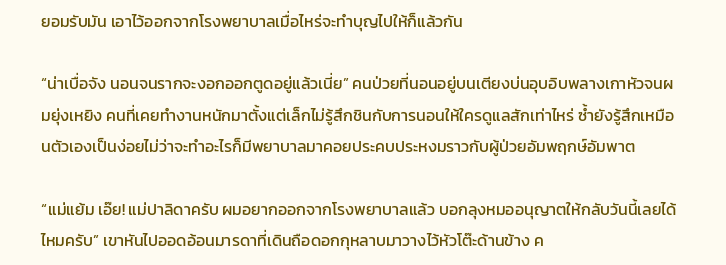ยอมรับมัน เอาไว้ออกจากโรงพยาบาลเมื่อไหร่จะทำบุญไปให้ก็แล้วกัน

“น่าเบื่อจัง นอนจนรากจะงอกออกตูดอยู่แล้วเนี่ย” คนป่วยที่นอนอยู่บนเตียงบ่นอุบอิบพลางเกาหัวจนผมยุ่งเหยิง คนที่เคยทำงานหนักมาตั้งแต่เล็กไม่รู้สึกชินกับการนอนให้ใครดูแลสักเท่าไหร่ ซ้ำยังรู้สึกเหมือนตัวเองเป็นง่อยไม่ว่าจะทำอะไรก็มีพยาบาลมาคอยประคบประหงมราวกับผู้ป่วยอัมพฤกษ์อัมพาต

“แม่แย้ม เอ๊ย! แม่ปาลิดาครับ ผมอยากออกจากโรงพยาบาลแล้ว บอกลุงหมออนุญาตให้กลับวันนี้เลยได้ไหมครับ” เขาหันไปออดอ้อนมารดาที่เดินถือดอกกุหลาบมาวางไว้หัวโต๊ะด้านข้าง ค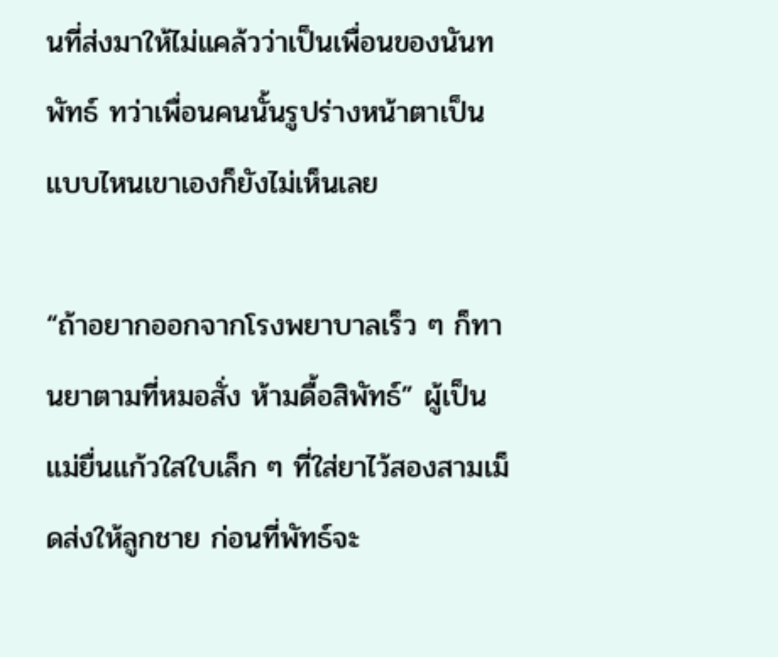นที่ส่งมาให้ไม่แคล้วว่าเป็นเพื่อนของนันทพัทธ์ ทว่าเพื่อนคนนั้นรูปร่างหน้าตาเป็นแบบไหนเขาเองก็ยังไม่เห็นเลย

“ถ้าอยากออกจากโรงพยาบาลเร็ว ๆ ก็ทานยาตามที่หมอสั่ง ห้ามดื้อสิพัทธ์” ผู้เป็นแม่ยื่นแก้วใสใบเล็ก ๆ ที่ใส่ยาไว้สองสามเม็ดส่งให้ลูกชาย ก่อนที่พัทธ์จะ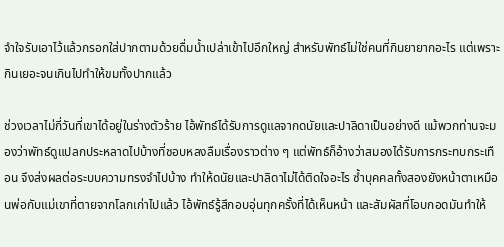จำใจรับเอาไว้แล้วกรอกใส่ปากตามด้วยดื่มน้ำเปล่าเข้าไปอึกใหญ่ สำหรับพัทธ์ไม่ใช่คนที่กินยายากอะไร แต่เพราะกินเยอะจนเกินไปทำให้ขมทั้งปากแล้ว

ช่วงเวลาไม่กี่วันที่เขาได้อยู่ในร่างตัวร้าย ไอ้พัทธ์ได้รับการดูแลจากดนัยและปาลิดาเป็นอย่างดี แม้พวกท่านจะมองว่าพัทธ์ดูแปลกประหลาดไปบ้างที่ชอบหลงลืมเรื่องราวต่าง ๆ แต่พัทธ์ก็อ้างว่าสมองได้รับการกระทบกระเทือน จึงส่งผลต่อระบบความทรงจำไปบ้าง ทำให้ดนัยและปาลิดาไม่ได้ติดใจอะไร ซ้ำบุคคลทั้งสองยังหน้าตาเหมือนพ่อกับแม่เขาที่ตายจากโลกเก่าไปแล้ว ไอ้พัทธ์รู้สึกอบอุ่นทุกครั้งที่ได้เห็นหน้า และสัมผัสที่โอบกอดมันทำให้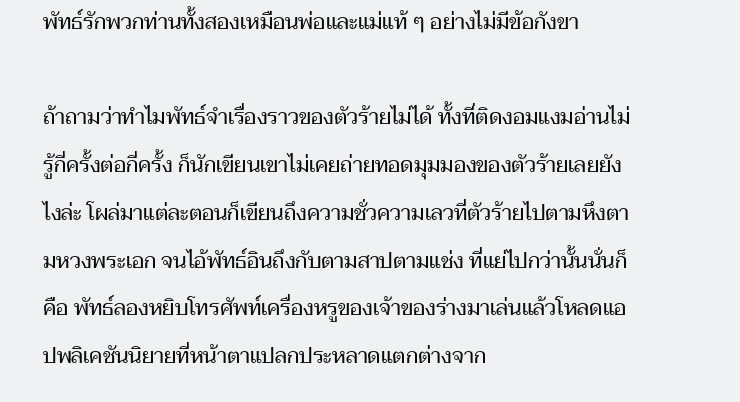พัทธ์รักพวกท่านทั้งสองเหมือนพ่อและแม่แท้ ๆ อย่างไม่มีข้อกังขา

ถ้าถามว่าทำไมพัทธ์จำเรื่องราวของตัวร้ายไม่ได้ ทั้งที่ติดงอมแงมอ่านไม่รู้กี่ครั้งต่อกี่ครั้ง ก็นักเขียนเขาไม่เคยถ่ายทอดมุมมองของตัวร้ายเลยยังไงล่ะ โผล่มาแต่ละตอนก็เขียนถึงความชั่วความเลวที่ตัวร้ายไปตามหึงตามหวงพระเอก จนไอ้พัทธ์อินถึงกับตามสาปตามแช่ง ที่แย่ไปกว่านั้นนั่นก็คือ พัทธ์ลองหยิบโทรศัพท์เครื่องหรูของเจ้าของร่างมาเล่นแล้วโหลดแอปพลิเคชันนิยายที่หน้าตาแปลกประหลาดแตกต่างจาก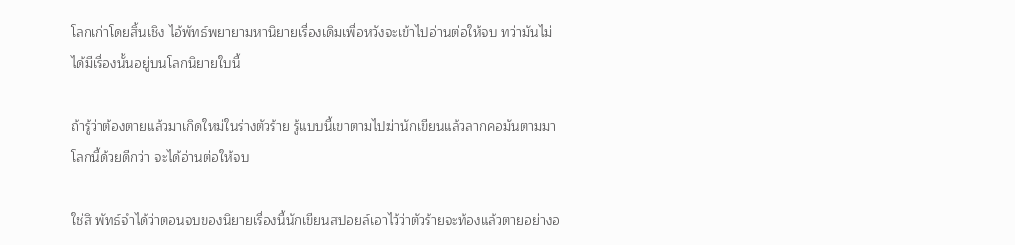โลกเก่าโดยสิ้นเชิง ไอ้พัทธ์พยายามหานิยายเรื่องเดิมเพื่อหวังจะเข้าไปอ่านต่อให้จบ ทว่ามันไม่ได้มีเรื่องนั้นอยู่บนโลกนิยายใบนี้

ถ้ารู้ว่าต้องตายแล้วมาเกิดใหม่ในร่างตัวร้าย รู้แบบนี้เขาตามไปฆ่านักเขียนแล้วลากคอมันตามมาโลกนี้ด้วยดีกว่า จะได้อ่านต่อให้จบ

ใช่สิ พัทธ์จำได้ว่าตอนจบของนิยายเรื่องนี้นักเขียนสปอยล์เอาไว้ว่าตัวร้ายจะท้องแล้วตายอย่างอ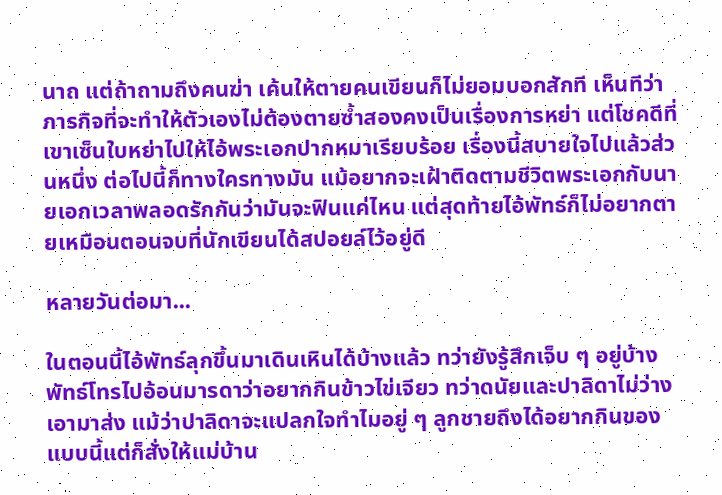นาถ แต่ถ้าถามถึงคนฆ่า เค้นให้ตายคนเขียนก็ไม่ยอมบอกสักที เห็นทีว่าภารกิจที่จะทำให้ตัวเองไม่ต้องตายซ้ำสองคงเป็นเรื่องการหย่า แต่โชคดีที่เขาเซ็นใบหย่าไปให้ไอ้พระเอกปากหมาเรียบร้อย เรื่องนี้สบายใจไปแล้วส่วนหนึ่ง ต่อไปนี้ก็ทางใครทางมัน แม้อยากจะเฝ้าติดตามชีวิตพระเอกกับนายเอกเวลาพลอดรักกันว่ามันจะฟินแค่ไหน แต่สุดท้ายไอ้พัทธ์ก็ไม่อยากตายเหมือนตอนจบที่นักเขียนได้สปอยล์ไว้อยู่ดี

หลายวันต่อมา...

ในตอนนี้ไอ้พัทธ์ลุกขึ้นมาเดินเหินได้บ้างแล้ว ทว่ายังรู้สึกเจ็บ ๆ อยู่บ้าง พัทธ์โทรไปอ้อนมารดาว่าอยากกินข้าวไข่เจียว ทว่าดนัยและปาลิดาไม่ว่างเอามาส่ง แม้ว่าปาลิดาจะแปลกใจทำไมอยู่ ๆ ลูกชายถึงได้อยากกินของแบบนี้แต่ก็สั่งให้แม่บ้าน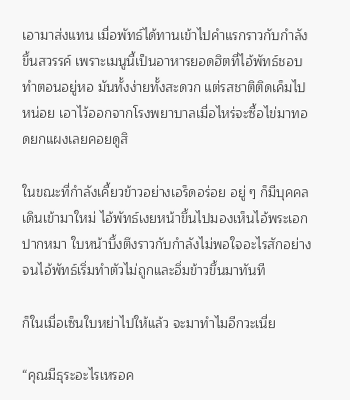เอามาส่งแทน เมื่อพัทธ์ได้ทานเข้าไปคำแรกราวกับกำลังขึ้นสวรรค์ เพราะเมนูนี้เป็นอาหารยอดฮิตที่ไอ้พัทธ์ชอบทำตอนอยู่หอ มันทั้งง่ายทั้งสะดวก แต่รสชาติติดเค็มไปหน่อย เอาไว้ออกจากโรงพยาบาลเมื่อไหร่จะซื้อไข่มาทอดยกแผงเลยคอยดูสิ

ในขณะที่กำลังเคี้ยวข้าวอย่างเอร็ดอร่อย อยู่ ๆ ก็มีบุคคลเดินเข้ามาใหม่ ไอ้พัทธ์เงยหน้าขึ้นไปมองเห็นไอ้พระเอกปากหมา ใบหน้าบึ้งตึงราวกับกำลังไม่พอใจอะไรสักอย่าง จนไอ้พัทธ์เริ่มทำตัวไม่ถูกและอิ่มข้าวขึ้นมาทันที

ก็ในเมื่อเซ็นใบหย่าไปให้แล้ว จะมาทำไมอีกวะเนี่ย

“คุณมีธุระอะไรเหรอค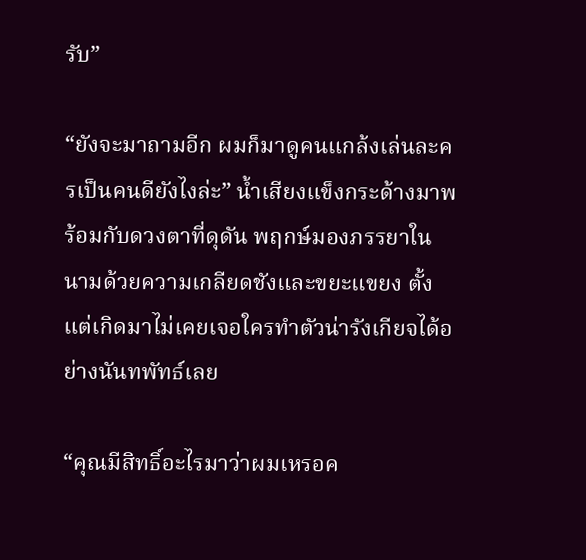รับ”

“ยังจะมาถามอีก ผมก็มาดูคนแกล้งเล่นละครเป็นคนดียังไงล่ะ” น้ำเสียงแข็งกระด้างมาพร้อมกับดวงตาที่ดุดัน พฤกษ์มองภรรยาในนามด้วยความเกลียดชังและขยะแขยง ตั้งแต่เกิดมาไม่เคยเจอใครทำตัวน่ารังเกียจได้อย่างนันทพัทธ์เลย

“คุณมีสิทธิ์อะไรมาว่าผมเหรอค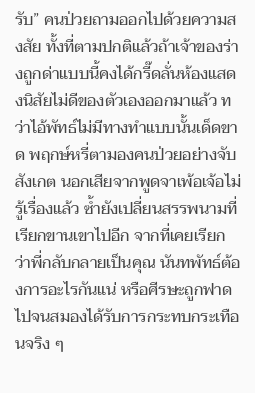รับ” คนป่วยถามออกไปด้วยความสงสัย ทั้งที่ตามปกติแล้วถ้าเจ้าของร่างถูกด่าแบบนี้คงได้กรี๊ดลั่นห้องแสดงนิสัยไม่ดีของตัวเองออกมาแล้ว ทว่าไอ้พัทธ์ไม่มีทางทำแบบนั้นเด็ดขาด พฤกษ์หรี่ตามองคนป่วยอย่างจับสังเกต นอกเสียจากพูดจาเพ้อเจ้อไม่รู้เรื่องแล้ว ซ้ำยังเปลี่ยนสรรพนามที่เรียกขานเขาไปอีก จากที่เคยเรียกว่าพี่กลับกลายเป็นคุณ นันทพัทธ์ต้องการอะไรกันแน่ หรือศีรษะถูกฟาดไปจนสมองได้รับการกระทบกระเทือนจริง ๆ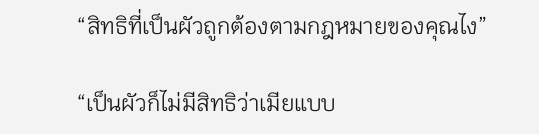“สิทธิที่เป็นผัวถูกต้องตามกฎหมายของคุณไง”

“เป็นผัวก็ไม่มีสิทธิว่าเมียแบบ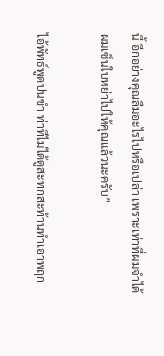นี้ อีกอย่างคุณลืมอะไรไปหรือเปล่า เพราะเท่าที่ผมจำได้ ผมเซ็นใบหย่าไปให้คุณแล้วนะครับ”

ไอ้พัทธ์พูดปนขำ ท่าทีไม่ได้ดูสะทกสะท้านทำเอาพฤก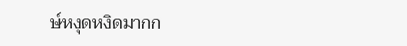ษ์หงุดหงิดมากก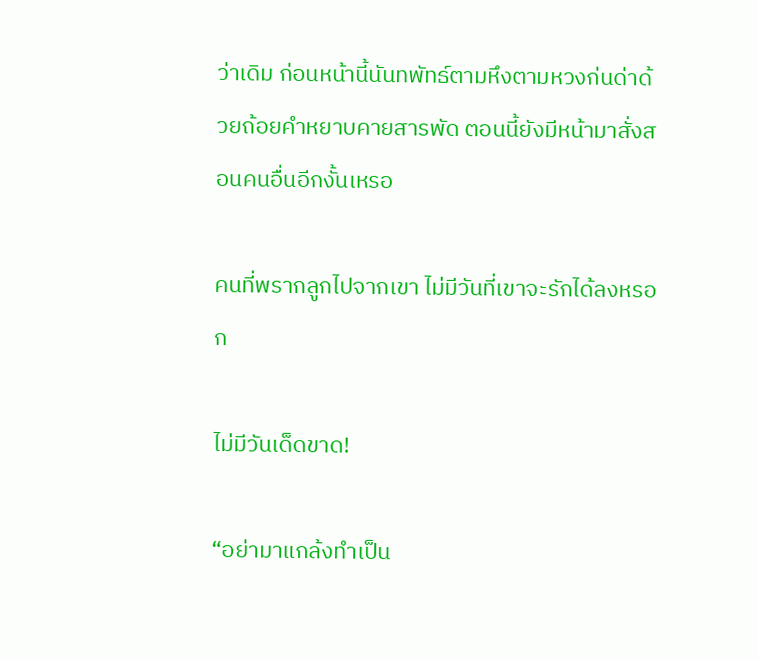ว่าเดิม ก่อนหน้านี้นันทพัทธ์ตามหึงตามหวงก่นด่าด้วยถ้อยคำหยาบคายสารพัด ตอนนี้ยังมีหน้ามาสั่งสอนคนอื่นอีกงั้นเหรอ

คนที่พรากลูกไปจากเขา ไม่มีวันที่เขาจะรักได้ลงหรอก

ไม่มีวันเด็ดขาด!

“อย่ามาแกล้งทำเป็น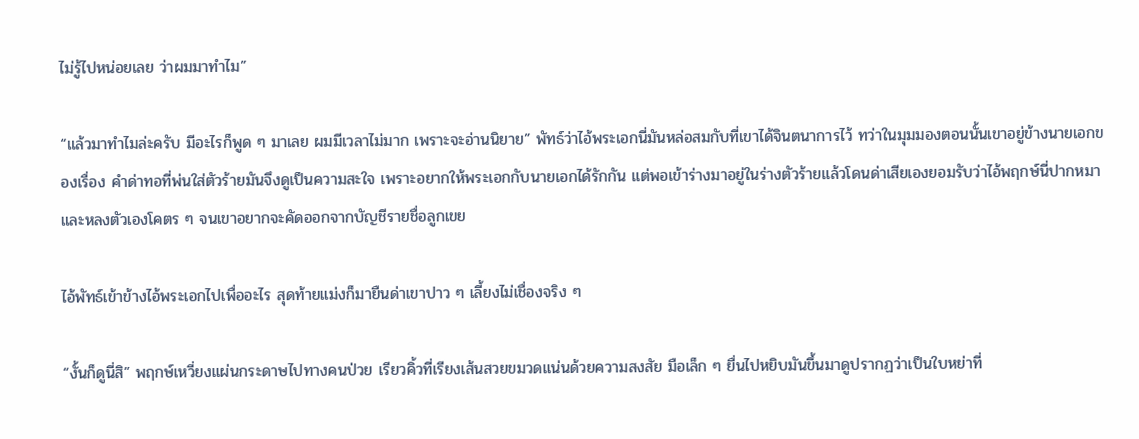ไม่รู้ไปหน่อยเลย ว่าผมมาทำไม”

“แล้วมาทำไมล่ะครับ มีอะไรก็พูด ๆ มาเลย ผมมีเวลาไม่มาก เพราะจะอ่านนิยาย” พัทธ์ว่าไอ้พระเอกนี่มันหล่อสมกับที่เขาได้จินตนาการไว้ ทว่าในมุมมองตอนนั้นเขาอยู่ข้างนายเอกของเรื่อง คำด่าทอที่พ่นใส่ตัวร้ายมันจึงดูเป็นความสะใจ เพราะอยากให้พระเอกกับนายเอกได้รักกัน แต่พอเข้าร่างมาอยู่ในร่างตัวร้ายแล้วโดนด่าเสียเองยอมรับว่าไอ้พฤกษ์นี่ปากหมาและหลงตัวเองโคตร ๆ จนเขาอยากจะคัดออกจากบัญชีรายชื่อลูกเขย

ไอ้พัทธ์เข้าข้างไอ้พระเอกไปเพื่ออะไร สุดท้ายแม่งก็มายืนด่าเขาปาว ๆ เลี้ยงไม่เชื่องจริง ๆ

“งั้นก็ดูนี่สิ” พฤกษ์เหวี่ยงแผ่นกระดาษไปทางคนป่วย เรียวคิ้วที่เรียงเส้นสวยขมวดแน่นด้วยความสงสัย มือเล็ก ๆ ยื่นไปหยิบมันขึ้นมาดูปรากฏว่าเป็นใบหย่าที่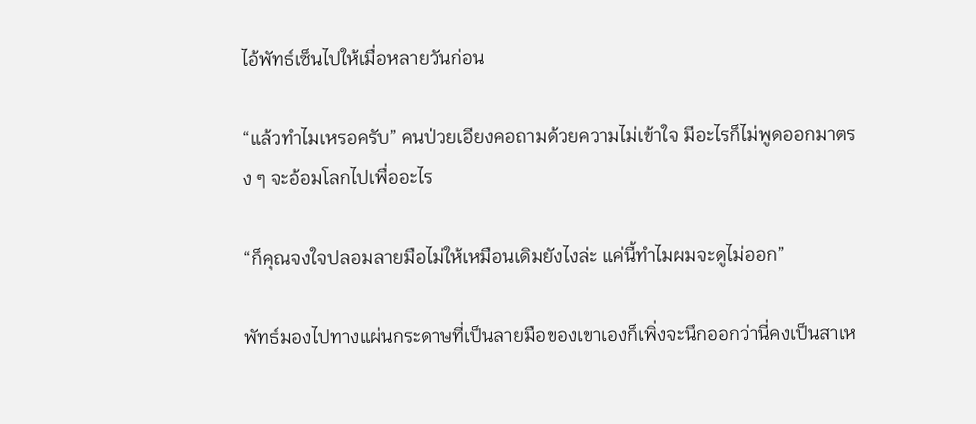ไอ้พัทธ์เซ็นไปให้เมื่อหลายวันก่อน

“แล้วทำไมเหรอครับ” คนป่วยเอียงคอถามด้วยความไม่เข้าใจ มีอะไรก็ไม่พูดออกมาตรง ๆ จะอ้อมโลกไปเพื่ออะไร

“ก็คุณจงใจปลอมลายมือไม่ให้เหมือนเดิมยังไงล่ะ แค่นี้ทำไมผมจะดูไม่ออก”

พัทธ์มองไปทางแผ่นกระดาษที่เป็นลายมือของเขาเองก็เพิ่งจะนึกออกว่านี่คงเป็นสาเห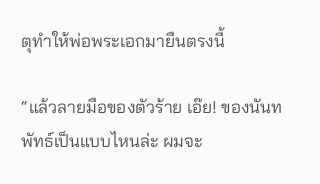ตุทำให้พ่อพระเอกมายืนตรงนี้

“แล้วลายมือของตัวร้าย เอ๊ย! ของนันทพัทธ์เป็นแบบไหนล่ะ ผมจะ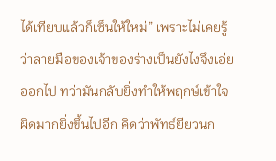ได้เทียบแล้วก็เซ็นให้ใหม่” เพราะไม่เคยรู้ว่าลายมือของเจ้าของร่างเป็นยังไงจึงเอ่ยออกไป ทว่ามันกลับยิ่งทำให้พฤกษ์เข้าใจผิดมากยิ่งขึ้นไปอีก คิดว่าพัทธ์ยียวนก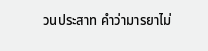วนประสาท คำว่ามารยาไม่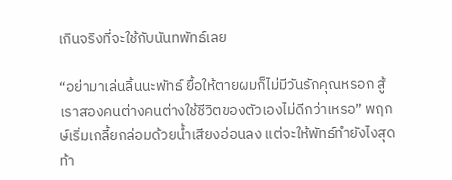เกินจริงที่จะใช้กับนันทพัทธ์เลย

“อย่ามาเล่นลิ้นนะพัทธ์ ยื้อให้ตายผมก็ไม่มีวันรักคุณหรอก สู้เราสองคนต่างคนต่างใช้ชีวิตของตัวเองไม่ดีกว่าเหรอ” พฤกษ์เริ่มเกลี้ยกล่อมด้วยน้ำเสียงอ่อนลง แต่จะให้พัทธ์ทำยังไงสุดท้า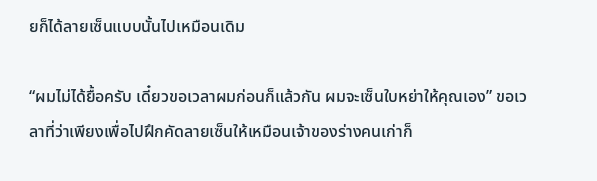ยก็ได้ลายเซ็นแบบนั้นไปเหมือนเดิม

“ผมไม่ได้ยื้อครับ เดี๋ยวขอเวลาผมก่อนก็แล้วกัน ผมจะเซ็นใบหย่าให้คุณเอง” ขอเวลาที่ว่าเพียงเพื่อไปฝึกคัดลายเซ็นให้เหมือนเจ้าของร่างคนเก่าก็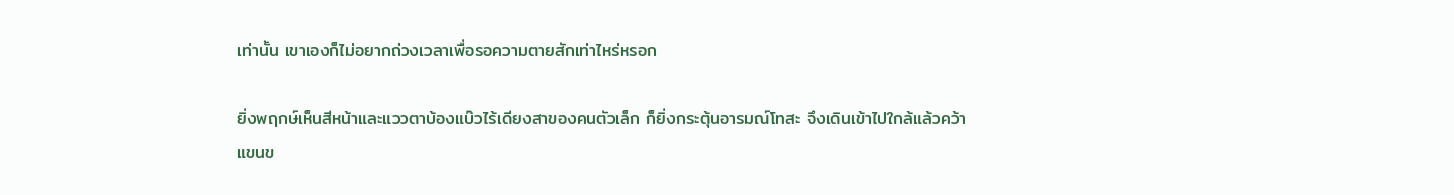เท่านั้น เขาเองก็ไม่อยากถ่วงเวลาเพื่อรอความตายสักเท่าไหร่หรอก

ยิ่งพฤกษ์เห็นสีหน้าและแววตาบ้องแบ๊วไร้เดียงสาของคนตัวเล็ก ก็ยิ่งกระตุ้นอารมณ์โทสะ จึงเดินเข้าไปใกล้แล้วคว้าแขนข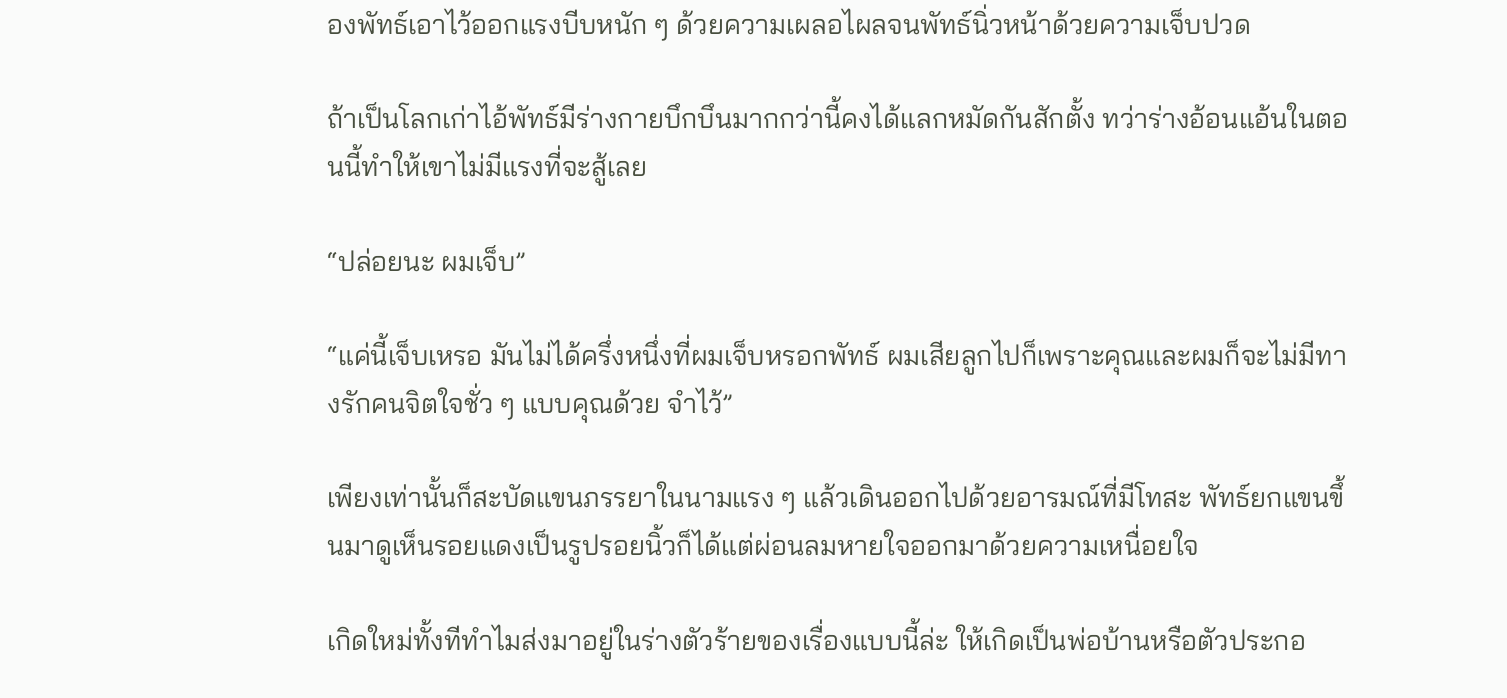องพัทธ์เอาไว้ออกแรงบีบหนัก ๆ ด้วยความเผลอไผลจนพัทธ์นิ่วหน้าด้วยความเจ็บปวด

ถ้าเป็นโลกเก่าไอ้พัทธ์มีร่างกายบึกบึนมากกว่านี้คงได้แลกหมัดกันสักตั้ง ทว่าร่างอ้อนแอ้นในตอนนี้ทำให้เขาไม่มีแรงที่จะสู้เลย

“ปล่อยนะ ผมเจ็บ”

“แค่นี้เจ็บเหรอ มันไม่ได้ครึ่งหนึ่งที่ผมเจ็บหรอกพัทธ์ ผมเสียลูกไปก็เพราะคุณและผมก็จะไม่มีทางรักคนจิตใจชั่ว ๆ แบบคุณด้วย จำไว้”

เพียงเท่านั้นก็สะบัดแขนภรรยาในนามแรง ๆ แล้วเดินออกไปด้วยอารมณ์ที่มีโทสะ พัทธ์ยกแขนขึ้นมาดูเห็นรอยแดงเป็นรูปรอยนิ้วก็ได้แต่ผ่อนลมหายใจออกมาด้วยความเหนื่อยใจ

เกิดใหม่ทั้งทีทำไมส่งมาอยู่ในร่างตัวร้ายของเรื่องแบบนี้ล่ะ ให้เกิดเป็นพ่อบ้านหรือตัวประกอ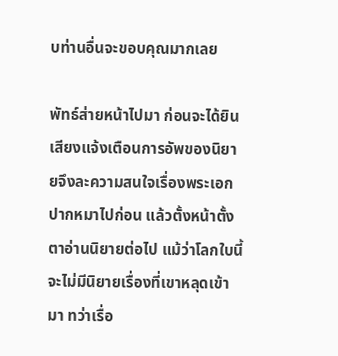บท่านอื่นจะขอบคุณมากเลย

พัทธ์ส่ายหน้าไปมา ก่อนจะได้ยินเสียงแจ้งเตือนการอัพของนิยายจึงละความสนใจเรื่องพระเอกปากหมาไปก่อน แล้วตั้งหน้าตั้งตาอ่านนิยายต่อไป แม้ว่าโลกใบนี้จะไม่มีนิยายเรื่องที่เขาหลุดเข้ามา ทว่าเรื่อ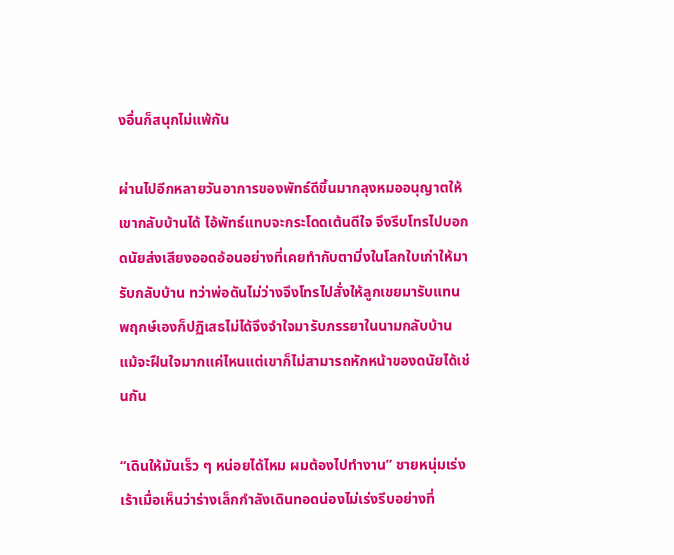งอื่นก็สนุกไม่แพ้กัน

ผ่านไปอีกหลายวันอาการของพัทธ์ดีขึ้นมากลุงหมออนุญาตให้เขากลับบ้านได้ ไอ้พัทธ์แทบจะกระโดดเต้นดีใจ จึงรีบโทรไปบอกดนัยส่งเสียงออดอ้อนอย่างที่เคยทำกับตามิ่งในโลกใบเก่าให้มารับกลับบ้าน ทว่าพ่อดันไม่ว่างจึงโทรไปสั่งให้ลูกเขยมารับแทน พฤกษ์เองก็ปฏิเสธไม่ได้จึงจำใจมารับภรรยาในนามกลับบ้าน แม้จะฝืนใจมากแค่ไหนแต่เขาก็ไม่สามารถหักหน้าของดนัยได้เช่นกัน

“เดินให้มันเร็ว ๆ หน่อยได้ไหม ผมต้องไปทำงาน” ชายหนุ่มเร่งเร้าเมื่อเห็นว่าร่างเล็กกำลังเดินทอดน่องไม่เร่งรีบอย่างที่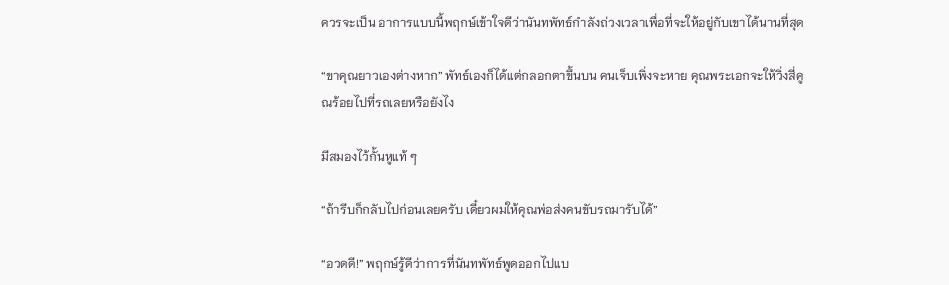ควรจะเป็น อาการแบบนี้พฤกษ์เข้าใจดีว่านันทพัทธ์กำลังถ่วงเวลาเพื่อที่จะให้อยู่กับเขาได้นานที่สุด

“ขาคุณยาวเองต่างหาก” พัทธ์เองก็ได้แต่กลอกตาขึ้นบน คนเจ็บเพิ่งจะหาย คุณพระเอกจะให้วิ่งสี่คูณร้อยไปที่รถเลยหรือยังไง

มีสมองไว้กั้นหูแท้ ๆ

“ถ้ารีบก็กลับไปก่อนเลยครับ เดี๋ยวผมให้คุณพ่อส่งคนขับรถมารับได้”

“อวดดี!” พฤกษ์รู้ดีว่าการที่นันทพัทธ์พูดออกไปแบ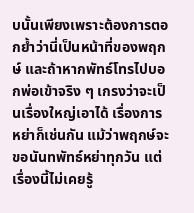บนั้นเพียงเพราะต้องการตอกย้ำว่านี่เป็นหน้าที่ของพฤกษ์ และถ้าหากพัทธ์โทรไปบอกพ่อเข้าจริง ๆ เกรงว่าจะเป็นเรื่องใหญ่เอาได้ เรื่องการหย่าก็เช่นกัน แม้ว่าพฤกษ์จะขอนันทพัทธ์หย่าทุกวัน แต่เรื่องนี้ไม่เคยรู้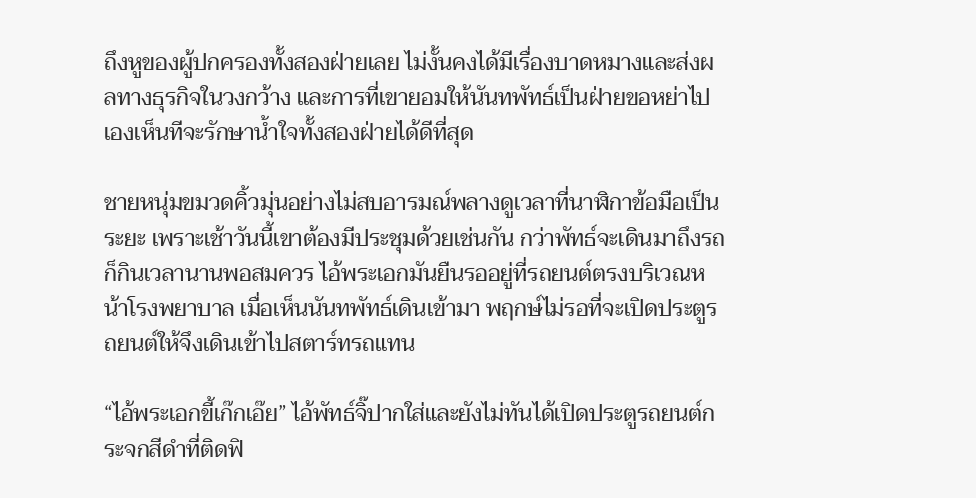ถึงหูของผู้ปกครองทั้งสองฝ่ายเลย ไม่งั้นคงได้มีเรื่องบาดหมางและส่งผลทางธุรกิจในวงกว้าง และการที่เขายอมให้นันทพัทธ์เป็นฝ่ายขอหย่าไปเองเห็นทีจะรักษาน้ำใจทั้งสองฝ่ายได้ดีที่สุด

ชายหนุ่มขมวดคิ้วมุ่นอย่างไม่สบอารมณ์พลางดูเวลาที่นาฬิกาข้อมือเป็นระยะ เพราะเช้าวันนี้เขาต้องมีประชุมด้วยเช่นกัน กว่าพัทธ์จะเดินมาถึงรถก็กินเวลานานพอสมควร ไอ้พระเอกมันยืนรออยู่ที่รถยนต์ตรงบริเวณหน้าโรงพยาบาล เมื่อเห็นนันทพัทธ์เดินเข้ามา พฤกษ์ไม่รอที่จะเปิดประตูรถยนต์ให้จึงเดินเข้าไปสตาร์ทรถแทน

“ไอ้พระเอกขี้เก๊กเอ๊ย” ไอ้พัทธ์จิ๊ปากใส่และยังไม่ทันได้เปิดประตูรถยนต์กระจกสีดำที่ติดฟิ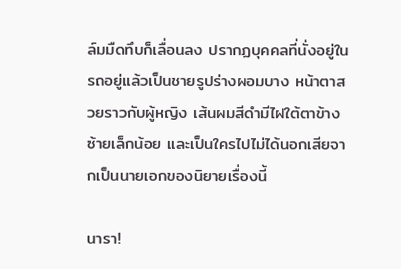ล์มมืดทึบก็เลื่อนลง ปรากฏบุคคลที่นั่งอยู่ในรถอยู่แล้วเป็นชายรูปร่างผอมบาง หน้าตาสวยราวกับผู้หญิง เส้นผมสีดำมีไฝใต้ตาข้างซ้ายเล็กน้อย และเป็นใครไปไม่ได้นอกเสียจากเป็นนายเอกของนิยายเรื่องนี้

นารา!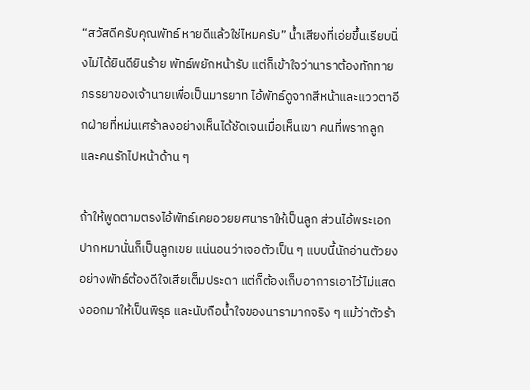“สวัสดีครับคุณพัทธ์ หายดีแล้วใช่ไหมครับ” น้ำเสียงที่เอ่ยขึ้นเรียบนิ่งไม่ได้ยินดียินร้าย พัทธ์พยักหน้ารับ แต่ก็เข้าใจว่านาราต้องทักทายภรรยาของเจ้านายเพื่อเป็นมารยาท ไอ้พัทธ์ดูจากสีหน้าและแววตาอีกฝ่ายที่หม่นเศร้าลงอย่างเห็นได้ชัดเจนเมื่อเห็นเขา คนที่พรากลูกและคนรักไปหน้าด้าน ๆ

ถ้าให้พูดตามตรงไอ้พัทธ์เคยอวยยศนาราให้เป็นลูก ส่วนไอ้พระเอกปากหมานั่นก็เป็นลูกเขย แน่นอนว่าเจอตัวเป็น ๆ แบบนี้นักอ่านตัวยงอย่างพัทธ์ต้องดีใจเสียเต็มประดา แต่ก็ต้องเก็บอาการเอาไว้ไม่แสดงออกมาให้เป็นพิรุธ และนับถือน้ำใจของนารามากจริง ๆ แม้ว่าตัวร้า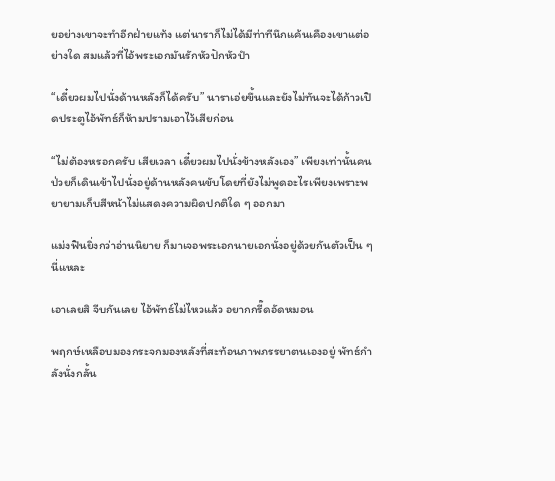ยอย่างเขาจะทำอีกฝ่ายแท้ง แต่นาราก็ไม่ได้มีท่าทีนึกแค้นเคืองเขาแต่อย่างใด สมแล้วที่ไอ้พระเอกมันรักหัวปักหัวปำ

“เดี๋ยวผมไปนั่งด้านหลังก็ได้ครับ” นาราเอ่ยขึ้นและยังไม่ทันจะได้ก้าวเปิดประตูไอ้พัทธ์ก็ห้ามปรามเอาไว้เสียก่อน

“ไม่ต้องหรอกครับ เสียเวลา เดี๋ยวผมไปนั่งข้างหลังเอง” เพียงเท่านั้นคนป่วยก็เดินเข้าไปนั่งอยู่ด้านหลังคนขับโดยที่ยังไม่พูดอะไรเพียงเพราะพยายามเก็บสีหน้าไม่แสดงความผิดปกติใด ๆ ออกมา

แม่งฟินยิ่งกว่าอ่านนิยาย ก็มาเจอพระเอกนายเอกนั่งอยู่ด้วยกันตัวเป็น ๆ นี่แหละ

เอาเลยสิ จีบกันเลย ไอ้พัทธ์ไม่ไหวแล้ว อยากกรี๊ดอัดหมอน

พฤกษ์เหลือบมองกระจกมองหลังที่สะท้อนภาพภรรยาตนเองอยู่ พัทธ์กำลังนั่งกลั้น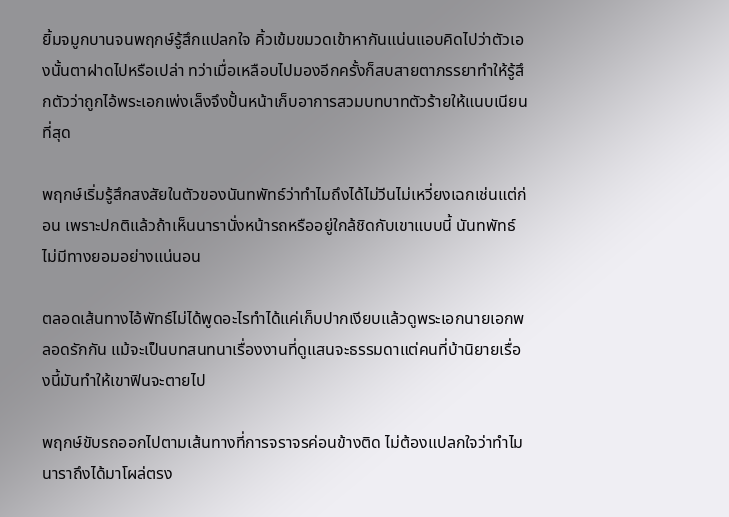ยิ้มจมูกบานจนพฤกษ์รู้สึกแปลกใจ คิ้วเข้มขมวดเข้าหากันแน่นแอบคิดไปว่าตัวเองนั้นตาฝาดไปหรือเปล่า ทว่าเมื่อเหลือบไปมองอีกครั้งก็สบสายตาภรรยาทำให้รู้สึกตัวว่าถูกไอ้พระเอกเพ่งเล็งจึงปั้นหน้าเก็บอาการสวมบทบาทตัวร้ายให้แนบเนียนที่สุด

พฤกษ์เริ่มรู้สึกสงสัยในตัวของนันทพัทธ์ว่าทำไมถึงได้ไม่วีนไม่เหวี่ยงเฉกเช่นแต่ก่อน เพราะปกติแล้วถ้าเห็นนารานั่งหน้ารถหรืออยู่ใกล้ชิดกับเขาแบบนี้ นันทพัทธ์ไม่มีทางยอมอย่างแน่นอน

ตลอดเส้นทางไอ้พัทธ์ไม่ได้พูดอะไรทำได้แค่เก็บปากเงียบแล้วดูพระเอกนายเอกพลอดรักกัน แม้จะเป็นบทสนทนาเรื่องงานที่ดูแสนจะธรรมดาแต่คนที่บ้านิยายเรื่องนี้มันทำให้เขาฟินจะตายไป

พฤกษ์ขับรถออกไปตามเส้นทางที่การจราจรค่อนข้างติด ไม่ต้องแปลกใจว่าทำไมนาราถึงได้มาโผล่ตรง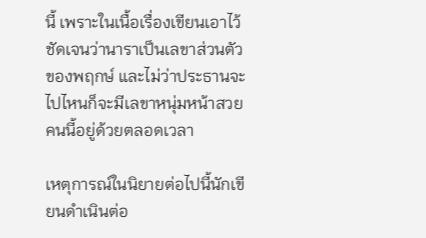นี้ เพราะในเนื้อเรื่องเขียนเอาไว้ชัดเจนว่านาราเป็นเลขาส่วนตัวของพฤกษ์ และไม่ว่าประธานจะไปไหนก็จะมีเลขาหนุ่มหน้าสวยคนนี้อยู่ด้วยตลอดเวลา

เหตุการณ์ในนิยายต่อไปนี้นักเขียนดำเนินต่อ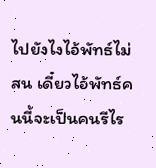ไปยังไงไอ้พัทธ์ไม่สน เดี๋ยวไอ้พัทธ์คนนี้จะเป็นคนรีไร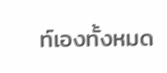ท์เองทั้งหมด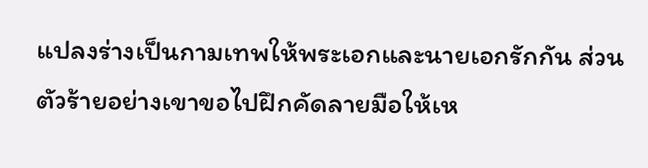แปลงร่างเป็นกามเทพให้พระเอกและนายเอกรักกัน ส่วนตัวร้ายอย่างเขาขอไปฝึกคัดลายมือให้เห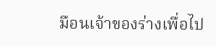มือนเจ้าของร่างเพื่อไป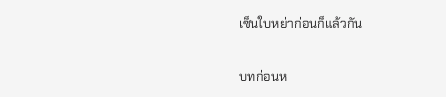เซ็นใบหย่าก่อนก็แล้วกัน

บทก่อนห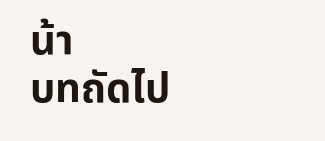น้า
บทถัดไป